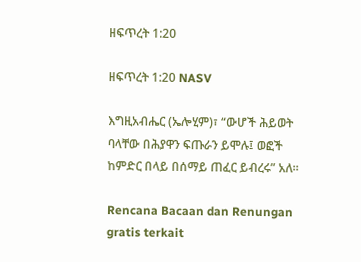ዘፍጥረት 1:20

ዘፍጥረት 1:20 NASV

እግዚአብሔር (ኤሎሂም)፣ “ውሆች ሕይወት ባላቸው በሕያዋን ፍጡራን ይሞሉ፤ ወፎች ከምድር በላይ በሰማይ ጠፈር ይብረሩ” አለ።

Rencana Bacaan dan Renungan gratis terkait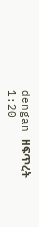dengan ዘፍጥረት 1:20